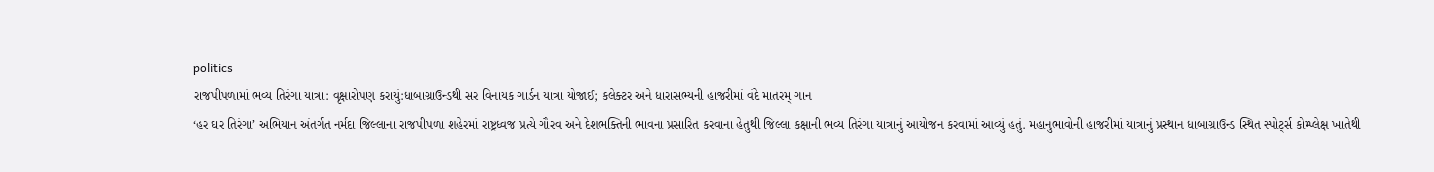politics
રાજપીપળામાં ભવ્ય તિરંગા યાત્રા: વૃક્ષારોપણ કરાયું:ધાબાગ્રાઉન્ડથી સર વિનાયક ગાર્ડન યાત્રા યોજાઈ; કલેક્ટર અને ધારાસભ્યની હાજરીમાં વંદે માતરમ્ ગાન
‘હર ઘર તિરંગા’ અભિયાન અંતર્ગત નર્મદા જિલ્લાના રાજપીપળા શહેરમાં રાષ્ટ્રધ્વજ પ્રત્યે ગૌરવ અને દેશભક્તિની ભાવના પ્રસારિત કરવાના હેતુથી જિલ્લા કક્ષાની ભવ્ય તિરંગા યાત્રાનું આયોજન કરવામાં આવ્યું હતું. મહાનુભાવોની હાજરીમાં યાત્રાનું પ્રસ્થાન ધાબાગ્રાઉન્ડ સ્થિત સ્પોર્ટ્સ કોમ્પ્લેક્ષ ખાતેથી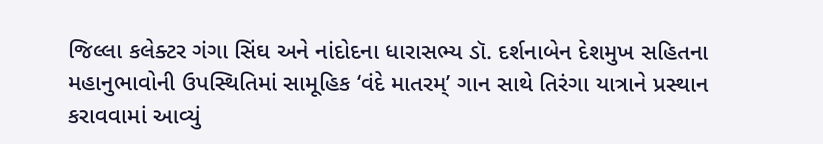જિલ્લા કલેક્ટર ગંગા સિંઘ અને નાંદોદના ધારાસભ્ય ડૉ. દર્શનાબેન દેશમુખ સહિતના મહાનુભાવોની ઉપસ્થિતિમાં સામૂહિક ‘વંદે માતરમ્’ ગાન સાથે તિરંગા યાત્રાને પ્રસ્થાન કરાવવામાં આવ્યું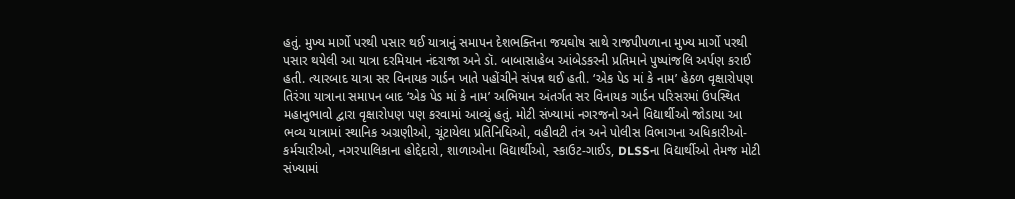હતું. મુખ્ય માર્ગો પરથી પસાર થઈ યાત્રાનું સમાપન દેશભક્તિના જયઘોષ સાથે રાજપીપળાના મુખ્ય માર્ગો પરથી પસાર થયેલી આ યાત્રા દરમિયાન નંદરાજા અને ડૉ. બાબાસાહેબ આંબેડકરની પ્રતિમાને પુષ્પાંજલિ અર્પણ કરાઈ હતી. ત્યારબાદ યાત્રા સર વિનાયક ગાર્ડન ખાતે પહોંચીને સંપન્ન થઈ હતી. ‘એક પેડ માં કે નામ’ હેઠળ વૃક્ષારોપણ તિરંગા યાત્રાના સમાપન બાદ ‘એક પેડ માં કે નામ’ અભિયાન અંતર્ગત સર વિનાયક ગાર્ડન પરિસરમાં ઉપસ્થિત મહાનુભાવો દ્વારા વૃક્ષારોપણ પણ કરવામાં આવ્યું હતું. મોટી સંખ્યામાં નગરજનો અને વિદ્યાર્થીઓ જોડાયા આ ભવ્ય યાત્રામાં સ્થાનિક અગ્રણીઓ, ચૂંટાયેલા પ્રતિનિધિઓ, વહીવટી તંત્ર અને પોલીસ વિભાગના અધિકારીઓ-કર્મચારીઓ, નગરપાલિકાના હોદ્દેદારો, શાળાઓના વિદ્યાર્થીઓ, સ્કાઉટ-ગાઈડ, DLSSના વિદ્યાર્થીઓ તેમજ મોટી સંખ્યામાં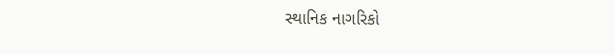સ્થાનિક નાગરિકો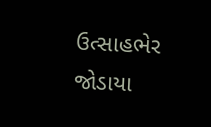ઉત્સાહભેર જોડાયા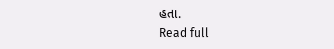હતા.
Read full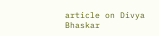article on Divya Bhaskar